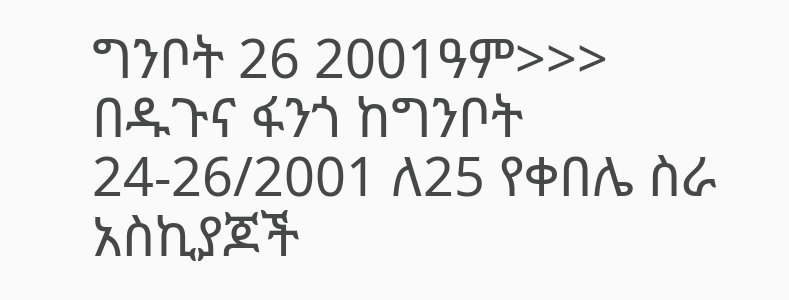ግንቦት 26 2001ዓም>>>
በዱጉና ፋንጎ ከግንቦት 24-26/2001 ለ25 የቀበሌ ስራ አስኪያጆች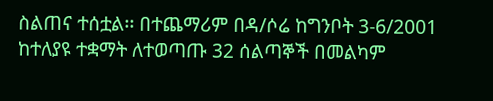ስልጠና ተሰቷል፡፡ በተጨማሪም በዳ/ሶሬ ከግንቦት 3-6/2001 ከተለያዩ ተቋማት ለተወጣጡ 32 ሰልጣኞች በመልካም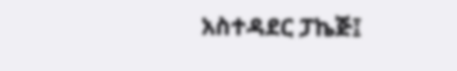አስተዳደር ፓኬጅ፤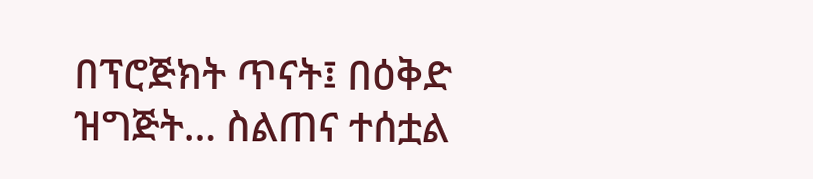በፕሮጅክት ጥናት፤ በዕቅድ ዝግጅት… ስልጠና ተሰቷል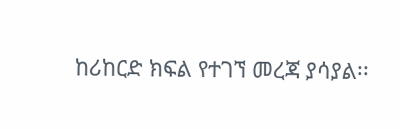ከሪከርድ ክፍል የተገኘ መረጃ ያሳያል፡፡